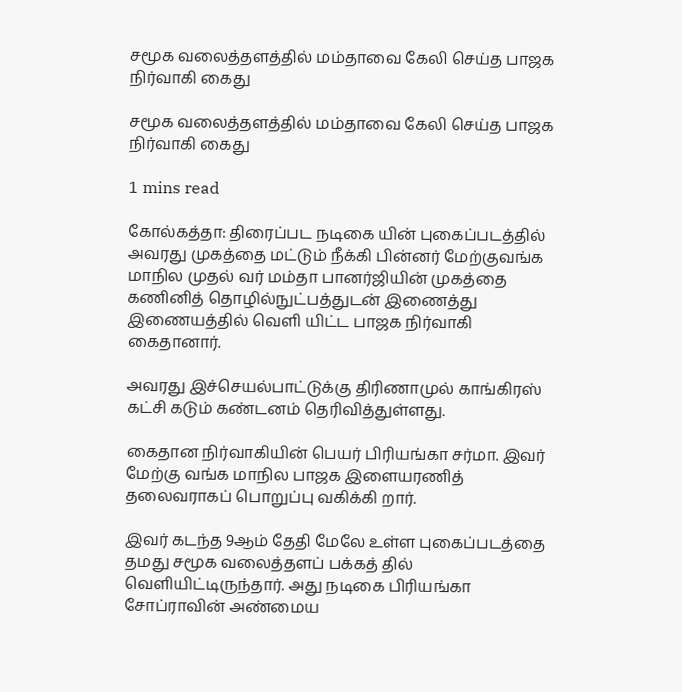சமூக வலைத்தளத்தில் மம்தாவை கேலி செய்த பாஜக நிர்வாகி கைது

சமூக வலைத்தளத்தில் மம்தாவை கேலி செய்த பாஜக நிர்வாகி கைது

1 mins read

கோல்கத்தா: திரைப்பட நடிகை யின் புகைப்படத்தில் அவரது முகத்தை மட்டும் நீக்கி பின்னர் மேற்குவங்க மாநில முதல் வர் மம்தா பானர்ஜியின் முகத்தை கணினித் தொழில்நுட்பத்துடன் இணைத்து இணையத்தில் வெளி யிட்ட பாஜக நிர்வாகி கைதானார்.

அவரது இச்செயல்பாட்டுக்கு திரிணாமுல் காங்கிரஸ் கட்சி கடும் கண்டனம் தெரிவித்துள்ளது.

கைதான நிர்வாகியின் பெயர் பிரியங்கா சர்மா. இவர் மேற்கு வங்க மாநில பாஜக இளையரணித் தலைவராகப் பொறுப்பு வகிக்கி றார்.

இவர் கடந்த 9ஆம் தேதி மேலே உள்ள புகைப்படத்தை தமது சமூக வலைத்தளப் பக்கத் தில் வெளியிட்டிருந்தார். அது நடிகை பிரியங்கா சோப்ராவின் அண்மைய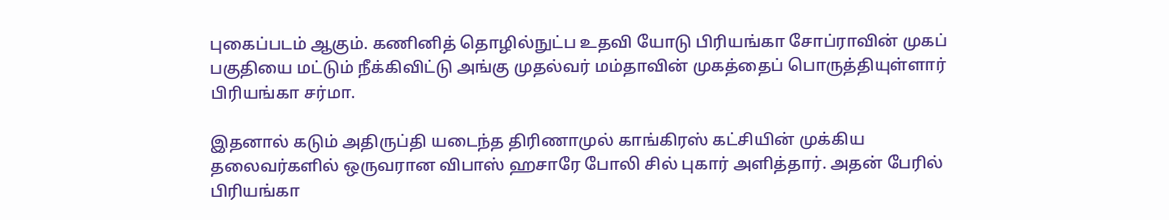புகைப்படம் ஆகும். கணினித் தொழில்நுட்ப உதவி யோடு பிரியங்கா சோப்ராவின் முகப் பகுதியை மட்டும் நீக்கிவிட்டு அங்கு முதல்வர் மம்தாவின் முகத்தைப் பொருத்தியுள்ளார் பிரியங்கா சர்மா.

இதனால் கடும் அதிருப்தி யடைந்த திரிணாமுல் காங்கிரஸ் கட்சியின் முக்கிய தலைவர்களில் ஒருவரான விபாஸ் ஹசாரே போலி சில் புகார் அளித்தார். அதன் பேரில் பிரியங்கா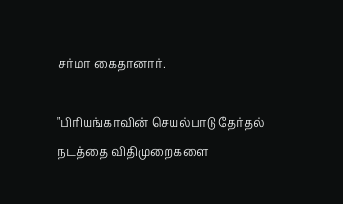சர்மா கைதானார்.

"பிரியங்காவின் செயல்பாடு தேர்தல் நடத்தை விதிமுறைகளை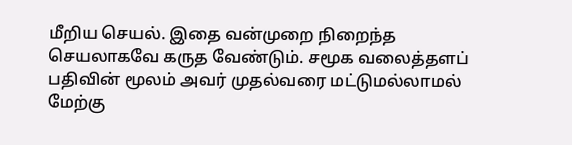மீறிய செயல். இதை வன்முறை நிறைந்த செயலாகவே கருத வேண்டும். சமூக வலைத்தளப் பதிவின் மூலம் அவர் முதல்வரை மட்டுமல்லாமல் மேற்கு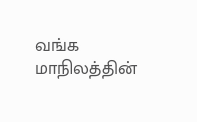வங்க மாநிலத்தின்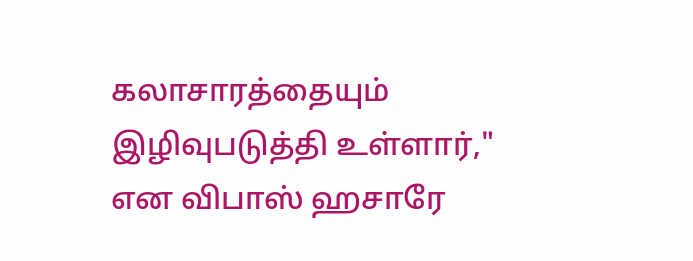கலாசாரத்தையும் இழிவுபடுத்தி உள்ளார்," என விபாஸ் ஹசாரே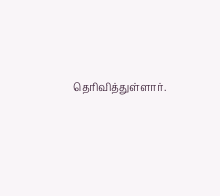தெரிவித்துள்ளார்.